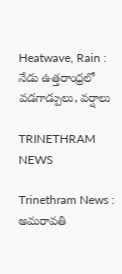Heatwave, Rain : నేడు ఉత్తరాంధ్రలో వడగాడ్పులు, వర్షాలు

TRINETHRAM NEWS

Trinethram News : అమరావతి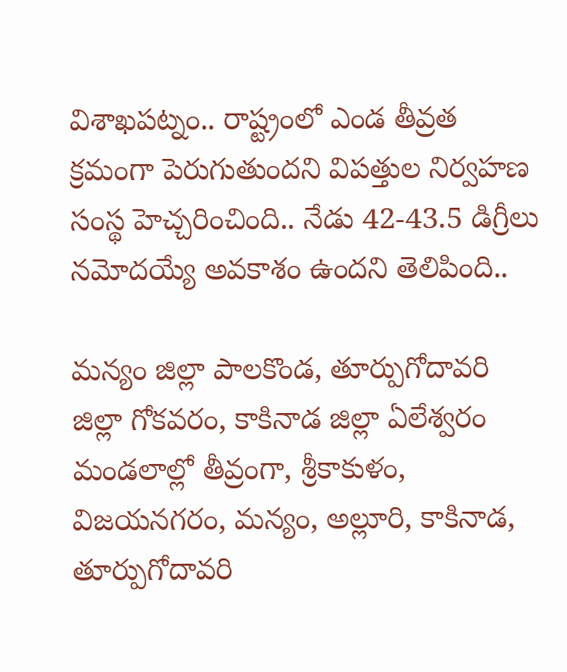విశాఖపట్నం.. రాష్ట్రంలో ఎండ తీవ్రత క్రమంగా పెరుగుతుందని విపత్తుల నిర్వహణ సంస్థ హెచ్చరించింది.. నేడు 42-43.5 డిగ్రీలు నమోదయ్యే అవకాశం ఉందని తెలిపింది..

మన్యం జిల్లా పాలకొండ, తూర్పుగోదావరి జిల్లా గోకవరం, కాకినాడ జిల్లా ఏలేశ్వరం మండలాల్లో తీవ్రంగా, శ్రీకాకుళం, విజయనగరం, మన్యం, అల్లూరి, కాకినాడ, తూర్పుగోదావరి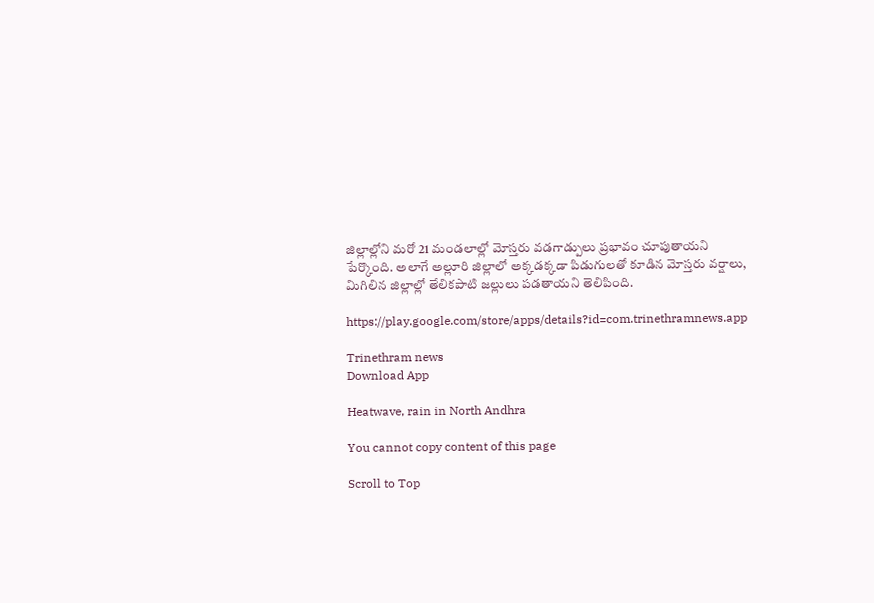జిల్లాల్లోని మరో 21 మండలాల్లో మోస్తరు వడగాడ్పులు ప్రభావం చూపుతాయని పేర్కొంది. అలాగే అల్లూరి జిల్లాలో అక్కడక్కడా పిడుగులతో కూడిన మోస్తరు వర్షాలు, మిగిలిన జిల్లాల్లో తేలికపాటి జల్లులు పడతాయని తెలిపింది.

https://play.google.com/store/apps/details?id=com.trinethramnews.app

Trinethram news
Download App

Heatwave, rain in North Andhra

You cannot copy content of this page

Scroll to Top